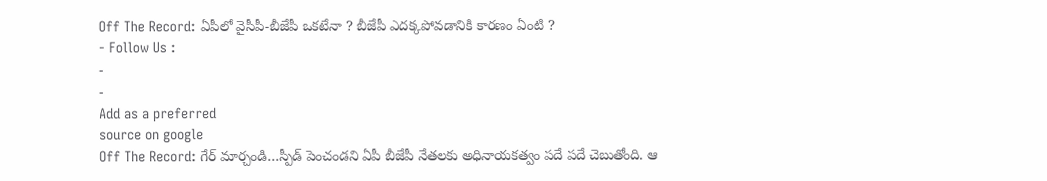Off The Record: ఏపీలో వైసీపీ-బీజేపీ ఒకటేనా ? బీజేపీ ఎదక్కపోవడానికి కారణం ఏంటి ?
- Follow Us :
-
-
Add as a preferred
source on google
Off The Record: గేర్ మార్చండి…స్పీడ్ పెంచండని ఏపీ బీజేపీ నేతలకు అధినాయకత్వం పదే పదే చెబుతోంది. ఆ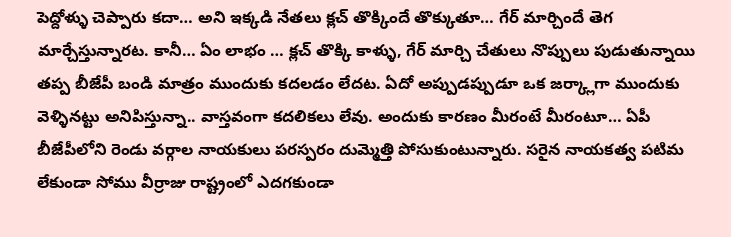పెద్దోళ్ళు చెప్పారు కదా… అని ఇక్కడి నేతలు క్లచ్ తొక్కిందే తొక్కుతూ… గేర్ మార్చిందే తెగ మార్చేస్తున్నారట. కానీ… ఏం లాభం … క్లచ్ తొక్కి కాళ్ళు, గేర్ మార్చి చేతులు నొప్పులు పుడుతున్నాయి తప్ప బీజేపీ బండి మాత్రం ముందుకు కదలడం లేదట. ఏదో అప్పుడప్పుడూ ఒక జర్క్లాగా ముందుకు వెళ్ళినట్టు అనిపిస్తున్నా.. వాస్తవంగా కదలికలు లేవు. అందుకు కారణం మీరంటే మీరంటూ… ఏపీ బీజేపీలోని రెండు వర్గాల నాయకులు పరస్పరం దుమ్మెత్తి పోసుకుంటున్నారు. సరైన నాయకత్వ పటిమ లేకుండా సోము వీర్రాజు రాష్ట్రంలో ఎదగకుండా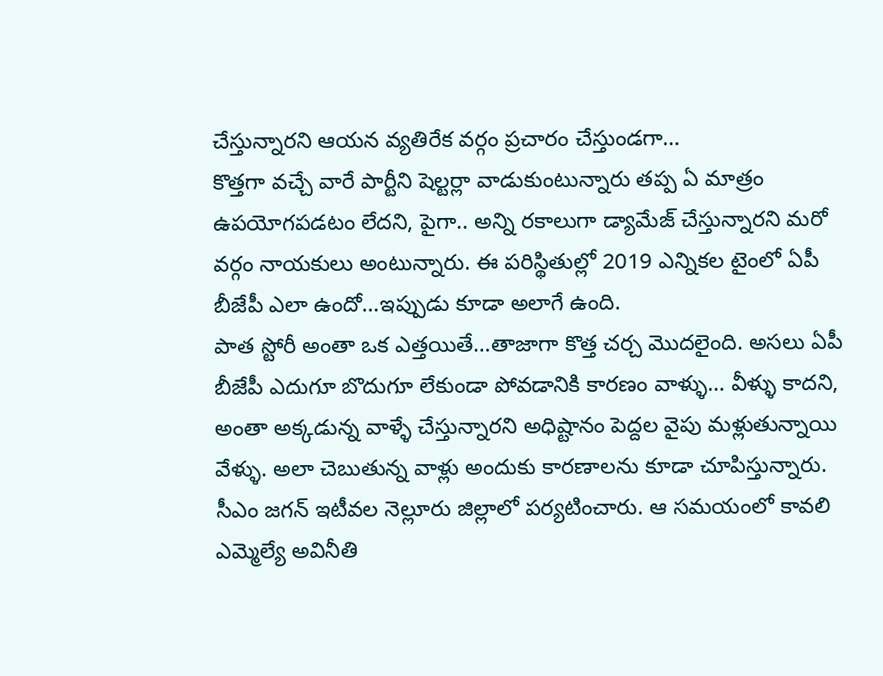చేస్తున్నారని ఆయన వ్యతిరేక వర్గం ప్రచారం చేస్తుండగా…
కొత్తగా వచ్చే వారే పార్టీని షెల్టర్లా వాడుకుంటున్నారు తప్ప ఏ మాత్రం ఉపయోగపడటం లేదని, పైగా.. అన్ని రకాలుగా డ్యామేజ్ చేస్తున్నారని మరో వర్గం నాయకులు అంటున్నారు. ఈ పరిస్థితుల్లో 2019 ఎన్నికల టైంలో ఏపీ బీజేపీ ఎలా ఉందో…ఇప్పుడు కూడా అలాగే ఉంది.
పాత స్టోరీ అంతా ఒక ఎత్తయితే…తాజాగా కొత్త చర్చ మొదలైంది. అసలు ఏపీ బీజేపీ ఎదుగూ బొదుగూ లేకుండా పోవడానికి కారణం వాళ్ళు… వీళ్ళు కాదని, అంతా అక్కడున్న వాళ్ళే చేస్తున్నారని అధిష్టానం పెద్దల వైపు మళ్లుతున్నాయి వేళ్ళు. అలా చెబుతున్న వాళ్లు అందుకు కారణాలను కూడా చూపిస్తున్నారు. సీఎం జగన్ ఇటీవల నెల్లూరు జిల్లాలో పర్యటించారు. ఆ సమయంలో కావలి ఎమ్మెల్యే అవినీతి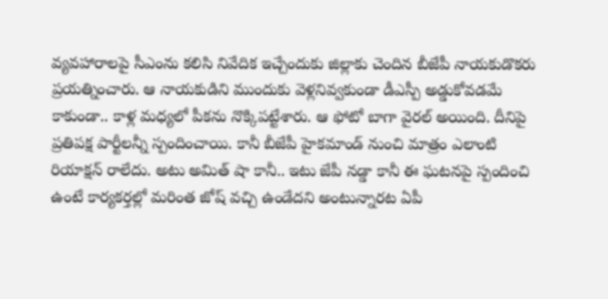వ్యవహారాలపై సీఎంను కలిసి నివేదిక ఇచ్చేందుకు జిల్లాకు చెందిన బీజేపీ నాయకుడొకరు ప్రయత్నించారు. ఆ నాయకుడిని ముందుకు వెళ్లనివ్వకుండా డీఎస్పీ అడ్డుకోవడమే కాకుండా.. కాళ్ల మధ్యలో పీకను నొక్కిపట్టేశారు. ఆ ఫోటో బాగా వైరల్ అయింది. దీనిపై ప్రతిపక్ష పార్టీలన్నీ స్పందించాయి. కానీ బీజేపీ హైకమాండ్ నుంచి మాత్రం ఎలాంటి రియాక్షన్ రాలేదు. అటు అమిత్ షా కానీ.. ఇటు జేపీ నడ్డా కానీ ఈ ఘటనపై స్పందించి ఉంటే కార్యకర్తల్లో మరింత జోష్ వచ్చి ఉండేదని అంటున్నారట ఏపీ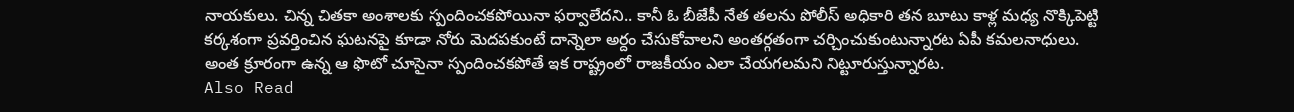నాయకులు. చిన్న చితకా అంశాలకు స్పందించకపోయినా ఫర్వాలేదని.. కానీ ఓ బీజేపీ నేత తలను పోలీస్ అధికారి తన బూటు కాళ్ల మధ్య నొక్కిపెట్టి కర్కశంగా ప్రవర్తించిన ఘటనపై కూడా నోరు మెదపకుంటే దాన్నెలా అర్దం చేసుకోవాలని అంతర్గతంగా చర్చించుకుంటున్నారట ఏపీ కమలనాధులు. అంత క్రూరంగా ఉన్న ఆ ఫొటో చూసైనా స్పందించకపోతే ఇక రాష్ట్రంలో రాజకీయం ఎలా చేయగలమని నిట్టూరుస్తున్నారట.
Also Read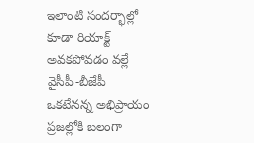ఇలాంటి సందర్భాల్లో కూడా రియాక్ట్ అవకపోవడం వల్లే వైసీపీ-బీజేపీ ఒకటేనన్న అభిప్రాయం ప్రజల్లోకి బలంగా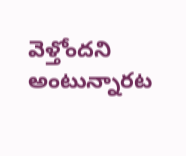వెళ్తోందని అంటున్నారట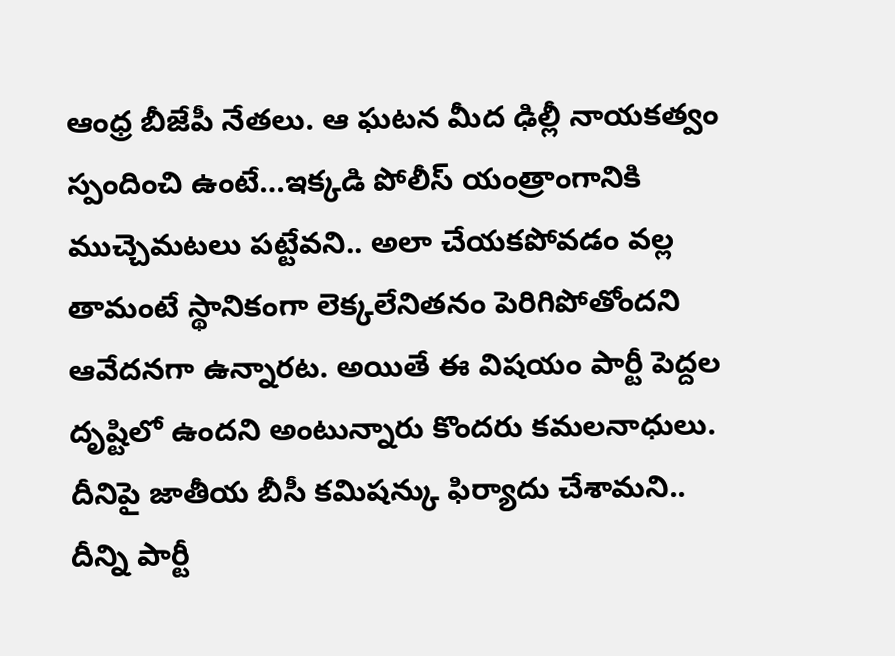ఆంధ్ర బీజేపీ నేతలు. ఆ ఘటన మీద ఢిల్లీ నాయకత్వం స్పందించి ఉంటే…ఇక్కడి పోలీస్ యంత్రాంగానికి ముచ్చెమటలు పట్టేవని.. అలా చేయకపోవడం వల్ల తామంటే స్థానికంగా లెక్కలేనితనం పెరిగిపోతోందని ఆవేదనగా ఉన్నారట. అయితే ఈ విషయం పార్టీ పెద్దల దృష్టిలో ఉందని అంటున్నారు కొందరు కమలనాధులు. దీనిపై జాతీయ బీసీ కమిషన్కు ఫిర్యాదు చేశామని.. దీన్ని పార్టీ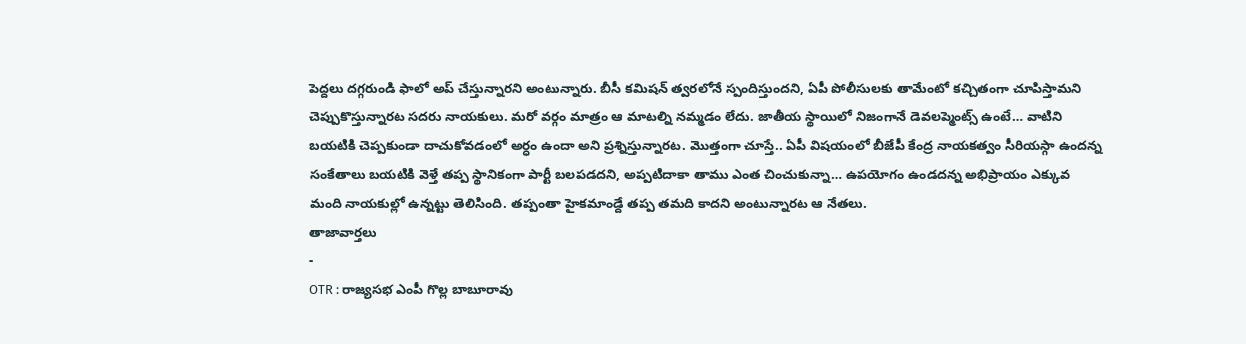పెద్దలు దగ్గరుండి ఫాలో అప్ చేస్తున్నారని అంటున్నారు. బీసీ కమిషన్ త్వరలోనే స్పందిస్తుందని, ఏపీ పోలీసులకు తామేంటో కచ్చితంగా చూపిస్తామని చెప్పుకొస్తున్నారట సదరు నాయకులు. మరో వర్గం మాత్రం ఆ మాటల్ని నమ్మడం లేదు. జాతీయ స్థాయిలో నిజంగానే డెవలప్మెంట్స్ ఉంటే… వాటిని బయటికి చెప్పకుండా దాచుకోవడంలో అర్ధం ఉందా అని ప్రశ్నిస్తున్నారట. మొత్తంగా చూస్తే.. ఏపీ విషయంలో బీజేపీ కేంద్ర నాయకత్వం సీరియస్గా ఉందన్న సంకేతాలు బయటికి వెళ్తే తప్ప స్థానికంగా పార్టీ బలపడదని, అప్పటిదాకా తాము ఎంత చించుకున్నా… ఉపయోగం ఉండదన్న అభిప్రాయం ఎక్కువ మంది నాయకుల్లో ఉన్నట్టు తెలిసింది. తప్పంతా హైకమాండ్దే తప్ప తమది కాదని అంటున్నారట ఆ నేతలు.
తాజావార్తలు
-
OTR : రాజ్యసభ ఎంపీ గొల్ల బాబూరావు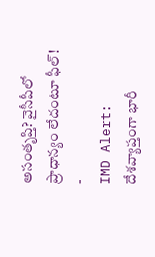అసంతృప్తి? వైసీపీలో ప్రాధాన్యం లేదంటూ ఫీల్!
-
IMD Alert: దేశవ్యాప్తంగా భారీ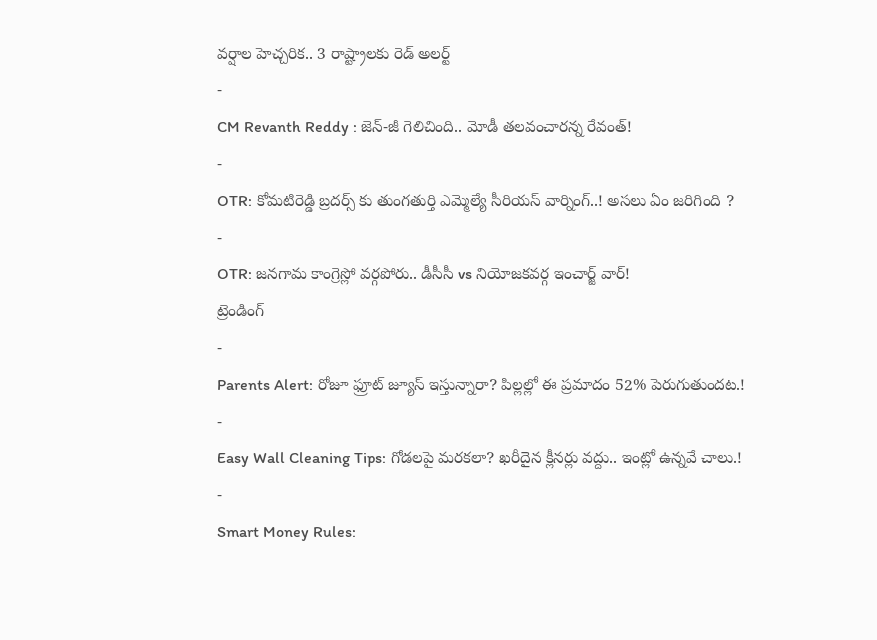వర్షాల హెచ్చరిక.. 3 రాష్ట్రాలకు రెడ్ అలర్ట్
-
CM Revanth Reddy : జెన్-జీ గెలిచింది.. మోడీ తలవంచారన్న రేవంత్!
-
OTR: కోమటిరెడ్డి బ్రదర్స్ కు తుంగతుర్తి ఎమ్మెల్యే సీరియస్ వార్నింగ్..! అసలు ఏం జరిగింది ?
-
OTR: జనగామ కాంగ్రెస్లో వర్గపోరు.. డీసీసీ vs నియోజకవర్గ ఇంచార్జ్ వార్!
ట్రెండింగ్
-
Parents Alert: రోజూ ఫ్రూట్ జ్యూస్ ఇస్తున్నారా? పిల్లల్లో ఈ ప్రమాదం 52% పెరుగుతుందట.!
-
Easy Wall Cleaning Tips: గోడలపై మరకలా? ఖరీదైన క్లీనర్లు వద్దు.. ఇంట్లో ఉన్నవే చాలు.!
-
Smart Money Rules: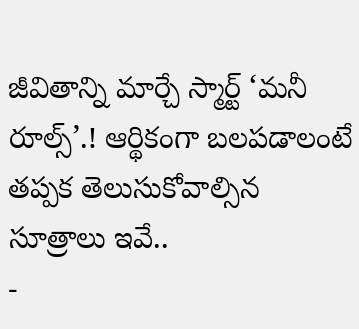జీవితాన్ని మార్చే స్మార్ట్ ‘మనీ రూల్స్’.! ఆర్థికంగా బలపడాలంటే తప్పక తెలుసుకోవాల్సిన సూత్రాలు ఇవే..
-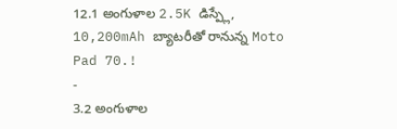12.1 అంగుళాల 2.5K డిస్ప్లే, 10,200mAh బ్యాటరీతో రానున్న Moto Pad 70.!
-
3.2 అంగుళాల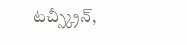టచ్స్క్రీన్,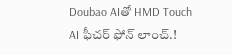Doubao AIతో HMD Touch AI ఫీచర్ ఫోన్ లాంచ్.!